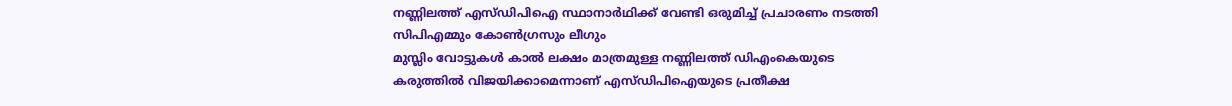നണ്ണിലത്ത് എസ്ഡിപിഐ സ്ഥാനാർഥിക്ക് വേണ്ടി ഒരുമിച്ച് പ്രചാരണം നടത്തി സിപിഎമ്മും കോൺഗ്രസും ലീഗും
മുസ്ലിം വോട്ടുകൾ കാൽ ലക്ഷം മാത്രമുള്ള നണ്ണിലത്ത് ഡിഎംകെയുടെ കരുത്തിൽ വിജയിക്കാമെന്നാണ് എസ്ഡിപിഐയുടെ പ്രതീക്ഷ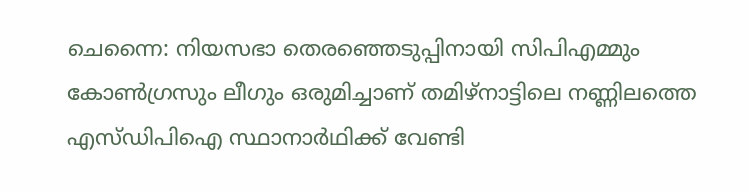ചെന്നൈ: നിയസഭാ തെരഞ്ഞെടുപ്പിനായി സിപിഎമ്മും കോൺഗ്രസും ലീഗും ഒരുമിച്ചാണ് തമിഴ്നാട്ടിലെ നണ്ണിലത്തെ എസ്ഡിപിഐ സ്ഥാനാർഥിക്ക് വേണ്ടി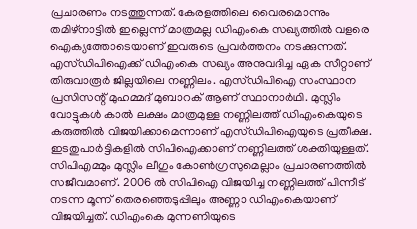പ്രചാരണം നടത്തുന്നത്. കേരളത്തിലെ വൈരമൊന്നും തമിഴ്നാട്ടിൽ ഇല്ലെന്ന് മാത്രമല്ല ഡിഎംകെ സഖ്യത്തിൽ വളരെ ഐക്യത്തോടെയാണ് ഇവരുടെ പ്രവർത്തനം നടക്കുന്നത്.
എസ്ഡിപിഐക്ക് ഡിഎംകെ സഖ്യം അനുവദിച്ച ഏക സീറ്റാണ് തിരുവാരൂർ ജില്ലയിലെ നണ്ണിലം. എസ്ഡിപിഐ സംസ്ഥാന പ്രസിസന്റ് മുഹമ്മദ് മുബാറക് ആണ് സ്ഥാനാർഥി. മുസ്ലിം വോട്ടുകൾ കാൽ ലക്ഷം മാത്രമുള്ള നണ്ണിലത്ത് ഡിഎംകെയുടെ കരുത്തിൽ വിജയിക്കാമെന്നാണ് എസ്ഡിപിഐയുടെ പ്രതീക്ഷ.
ഇടതുപാർട്ടികളിൽ സിപിഐക്കാണ് നണ്ണിലത്ത് ശക്തിയുള്ളത്. സിപിഎമ്മും മുസ്ലിം ലീഗും കോൺഗ്രസുമെല്ലാം പ്രചാരണത്തിൽ സജീവമാണ്. 2006 ൽ സിപിഐ വിജയിച്ച നണ്ണിലത്ത് പിന്നീട് നടന്ന മൂന്ന് തെരഞ്ഞെടുപ്പിലും അണ്ണാ ഡിഎംകെയാണ് വിജയിച്ചത്. ഡിഎംകെ മുന്നണിയുടെ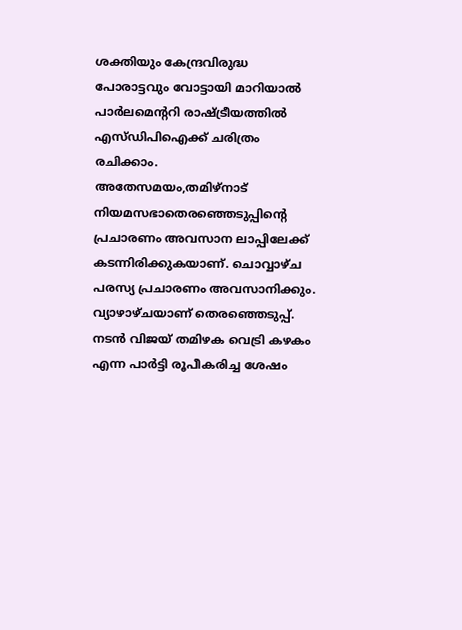ശക്തിയും കേന്ദ്രവിരുദ്ധ പോരാട്ടവും വോട്ടായി മാറിയാൽ പാർലമെൻ്ററി രാഷ്ട്രീയത്തിൽ എസ്ഡിപിഐക്ക് ചരിത്രം രചിക്കാം.
അതേസമയം,തമിഴ്നാട് നിയമസഭാതെരഞ്ഞെടുപ്പിന്റെ പ്രചാരണം അവസാന ലാപ്പിലേക്ക് കടന്നിരിക്കുകയാണ്. ചൊവ്വാഴ്ച പരസ്യ പ്രചാരണം അവസാനിക്കും. വ്യാഴാഴ്ചയാണ് തെരഞ്ഞെടുപ്പ്. നടൻ വിജയ് തമിഴക വെട്രി കഴകം എന്ന പാർട്ടി രൂപീകരിച്ച ശേഷം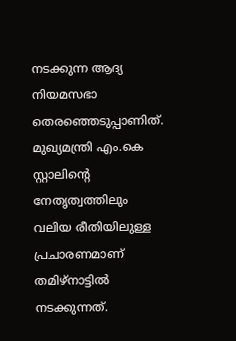നടക്കുന്ന ആദ്യ നിയമസഭാ തെരഞ്ഞെടുപ്പാണിത്. മുഖ്യമന്ത്രി എം.കെ സ്റ്റാലിന്റെ നേതൃത്വത്തിലും വലിയ രീതിയിലുള്ള പ്രചാരണമാണ് തമിഴ്നാട്ടിൽ നടക്കുന്നത്.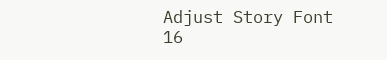Adjust Story Font
16